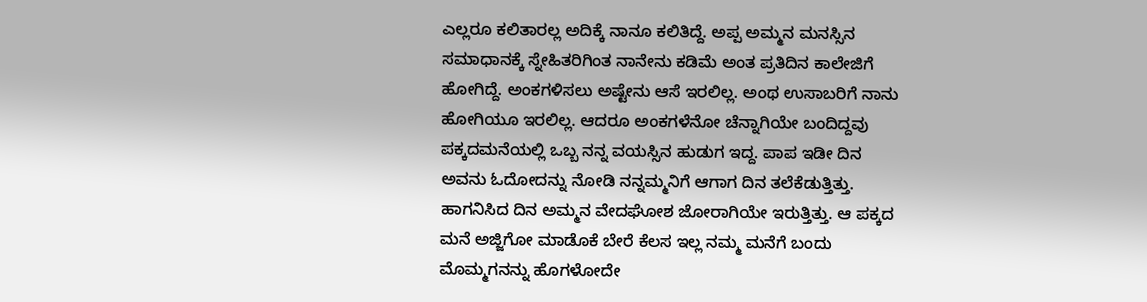ಎಲ್ಲರೂ ಕಲಿತಾರಲ್ಲ ಅದಿಕ್ಕೆ ನಾನೂ ಕಲಿತಿದ್ದೆ. ಅಪ್ಪ ಅಮ್ಮನ ಮನಸ್ಸಿನ ಸಮಾಧಾನಕ್ಕೆ ಸ್ನೇಹಿತರಿಗಿಂತ ನಾನೇನು ಕಡಿಮೆ ಅಂತ ಪ್ರತಿದಿನ ಕಾಲೇಜಿಗೆ ಹೋಗಿದ್ದೆ. ಅಂಕಗಳಿಸಲು ಅಷ್ಟೇನು ಆಸೆ ಇರಲಿಲ್ಲ. ಅಂಥ ಉಸಾಬರಿಗೆ ನಾನು ಹೋಗಿಯೂ ಇರಲಿಲ್ಲ. ಆದರೂ ಅಂಕಗಳೆನೋ ಚೆನ್ನಾಗಿಯೇ ಬಂದಿದ್ದವು ಪಕ್ಕದಮನೆಯಲ್ಲಿ ಒಬ್ಬ ನನ್ನ ವಯಸ್ಸಿನ ಹುಡುಗ ಇದ್ದ. ಪಾಪ ಇಡೀ ದಿನ ಅವನು ಓದೋದನ್ನು ನೋಡಿ ನನ್ನಮ್ಮನಿಗೆ ಆಗಾಗ ದಿನ ತಲೆಕೆಡುತ್ತಿತ್ತು. ಹಾಗನಿಸಿದ ದಿನ ಅಮ್ಮನ ವೇದಘೋಶ ಜೋರಾಗಿಯೇ ಇರುತ್ತಿತ್ತು. ಆ ಪಕ್ಕದ ಮನೆ ಅಜ್ಜಿಗೋ ಮಾಡೊಕೆ ಬೇರೆ ಕೆಲಸ ಇಲ್ಲ ನಮ್ಮ ಮನೆಗೆ ಬಂದು ಮೊಮ್ಮಗನನ್ನು ಹೊಗಳೋದೇ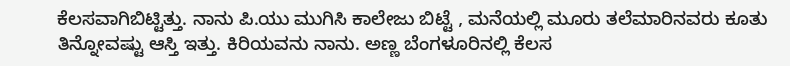ಕೆಲಸವಾಗಿಬಿಟ್ಟಿತ್ತು. ನಾನು ಪಿ.ಯು ಮುಗಿಸಿ ಕಾಲೇಜು ಬಿಟ್ಟೆ , ಮನೆಯಲ್ಲಿ ಮೂರು ತಲೆಮಾರಿನವರು ಕೂತು ತಿನ್ನೋವಷ್ಟು ಆಸ್ತಿ ಇತ್ತು. ಕಿರಿಯವನು ನಾನು. ಅಣ್ಣ ಬೆಂಗಳೂರಿನಲ್ಲಿ ಕೆಲಸ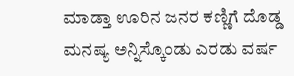ಮಾಡ್ತಾ ಊರಿನ ಜನರ ಕಣ್ಣಿಗೆ ದೊಡ್ಡ ಮನಷ್ಯ ಅನ್ನಿಸ್ಕೊಂಡು ಎರಡು ವರ್ಷ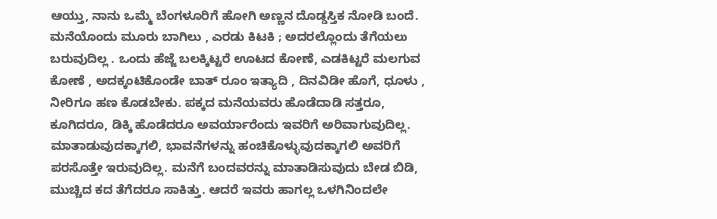ಆಯ್ತು, ನಾನು ಒಮ್ಮೆ ಬೆಂಗಳೂರಿಗೆ ಹೋಗಿ ಅಣ್ಣನ ದೊಡ್ಡಸ್ತಿಕ ನೋಡಿ ಬಂದೆ. ಮನೆಯೊಂದು ಮೂರು ಬಾಗಿಲು , ಎರಡು ಕಿಟಕಿ ; ಅದರಲ್ಲೊಂದು ತೆಗೆಯಲು ಬರುವುದಿಲ್ಲ . ಒಂದು ಹೆಜ್ಜೆ ಬಲಕ್ಕಿಟ್ಟರೆ ಊಟದ ಕೋಣೆ, ಎಡಕಿಟ್ಟರೆ ಮಲಗುವ ಕೋಣೆ , ಅದಕ್ಕಂಟಿಕೊಂಡೇ ಬಾತ್ ರೂಂ ಇತ್ಯಾದಿ , ದಿನವಿಡೀ ಹೊಗೆ, ಧೂಳು , ನೀರಿಗೂ ಹಣ ಕೊಡಬೇಕು. ಪಕ್ಕದ ಮನೆಯವರು ಹೊಡೆದಾಡಿ ಸತ್ತರೂ, ಕೂಗಿದರೂ, ಡಿಕ್ಕಿ ಹೊಡೆದರೂ ಅವರ್ಯಾರೆಂದು ಇವರಿಗೆ ಅರಿವಾಗುವುದಿಲ್ಲ. ಮಾತಾಡುವುದಕ್ಕಾಗಲಿ, ಭಾವನೆಗಳನ್ನು ಹಂಚಿಕೊಳ್ಳುವುದಕ್ಕಾಗಲಿ ಅವರಿಗೆ ಪರಸೊತ್ತೇ ಇರುವುದಿಲ್ಲ. ಮನೆಗೆ ಬಂದವರನ್ನು ಮಾತಾಡಿಸುವುದು ಬೇಡ ಬಿಡಿ, ಮುಚ್ಚಿದ ಕದ ತೆಗೆದರೂ ಸಾಕಿತ್ತು. ಆದರೆ ಇವರು ಹಾಗಲ್ಲ ಒಳಗಿನಿಂದಲೇ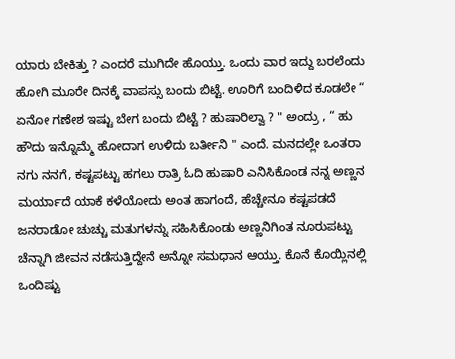ಯಾರು ಬೇಕಿತ್ತು ? ಎಂದರೆ ಮುಗಿದೇ ಹೊಯ್ತು. ಒಂದು ವಾರ ಇದ್ದು ಬರಲೆಂದು ಹೋಗಿ ಮೂರೇ ದಿನಕ್ಕೆ ವಾಪಸ್ಸು ಬಂದು ಬಿಟ್ಟೆ. ಊರಿಗೆ ಬಂದಿಳಿದ ಕೂಡಲೇ “ ಏನೋ ಗಣೇಶ ಇಷ್ಟು ಬೇಗ ಬಂದು ಬಿಟ್ಟೆ ? ಹುಷಾರಿಲ್ವಾ ? " ಅಂದ್ರು , “ ಹು ಹೌದು ಇನ್ನೊಮ್ಮೆ ಹೋದಾಗ ಉಳಿದು ಬರ್ತೀನಿ " ಎಂದೆ. ಮನದಲ್ಲೇ ಒಂತರಾ ನಗು ನನಗೆ, ಕಷ್ಟಪಟ್ಟು ಹಗಲು ರಾತ್ರಿ ಓದಿ ಹುಷಾರಿ ಎನಿಸಿಕೊಂಡ ನನ್ನ ಅಣ್ಣನ ಮರ್ಯಾದೆ ಯಾಕೆ ಕಳೆಯೋದು ಅಂತ ಹಾಗಂದೆ, ಹೆಚ್ಚೇನೂ ಕಷ್ಟಪಡದೆ ಜನರಾಡೋ ಚುಚ್ಚು ಮತುಗಳನ್ನು ಸಹಿಸಿಕೊಂಡು ಅಣ್ಣನಿಗಿಂತ ನೂರುಪಟ್ಟು ಚೆನ್ನಾಗಿ ಜೀವನ ನಡೆಸುತ್ತಿದ್ದೇನೆ ಅನ್ನೋ ಸಮಧಾನ ಆಯ್ತು. ಕೊನೆ ಕೊಯ್ಲಿನಲ್ಲಿ ಒಂದಿಷ್ಟು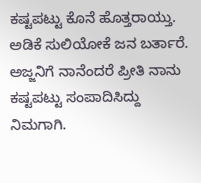ಕಷ್ಟಪಟ್ಟು ಕೊನೆ ಹೊತ್ತರಾಯ್ತು. ಅಡಿಕೆ ಸುಲಿಯೋಕೆ ಜನ ಬರ್ತಾರೆ. ಅಜ್ಜನಿಗೆ ನಾನೆಂದರೆ ಪ್ರೀತಿ ನಾನು ಕಷ್ಟಪಟ್ಟು ಸಂಪಾದಿಸಿದ್ದು ನಿಮಗಾಗಿ.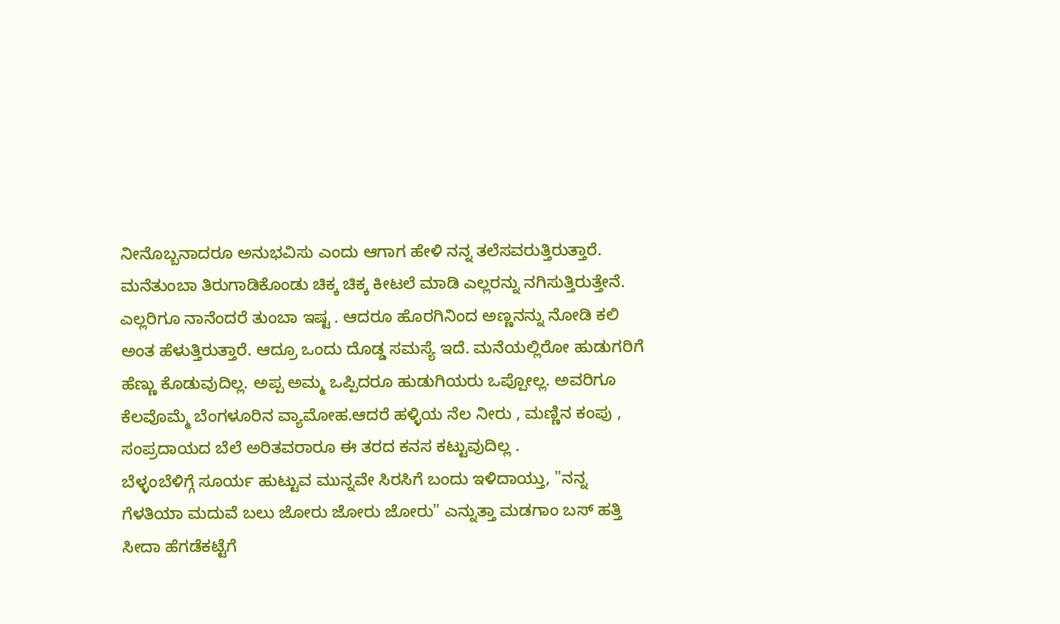ನೀನೊಬ್ಬನಾದರೂ ಅನುಭವಿಸು ಎಂದು ಆಗಾಗ ಹೇಳಿ ನನ್ನ ತಲೆಸವರುತ್ತಿರುತ್ತಾರೆ. ಮನೆತುಂಬಾ ತಿರುಗಾಡಿಕೊಂಡು ಚಿಕ್ಕ ಚಿಕ್ಕ ಕೀಟಲೆ ಮಾಡಿ ಎಲ್ಲರನ್ನು ನಗಿಸುತ್ತಿರುತ್ತೇನೆ. ಎಲ್ಲರಿಗೂ ನಾನೆಂದರೆ ತುಂಬಾ ಇಷ್ಟ . ಆದರೂ ಹೊರಗಿನಿಂದ ಅಣ್ಣನನ್ನು ನೋಡಿ ಕಲಿ ಅಂತ ಹೆಳುತ್ತಿರುತ್ತಾರೆ. ಆದ್ರೂ ಒಂದು ದೊಡ್ಡ ಸಮಸ್ಯೆ ಇದೆ. ಮನೆಯಲ್ಲಿರೋ ಹುಡುಗರಿಗೆ ಹೆಣ್ಣು ಕೊಡುವುದಿಲ್ಲ. ಅಪ್ಪ ಅಮ್ಮ ಒಪ್ಪಿದರೂ ಹುಡುಗಿಯರು ಒಪ್ಪೋಲ್ಲ. ಅವರಿಗೂ ಕೆಲವೊಮ್ಮೆ ಬೆಂಗಳೂರಿನ ವ್ಯಾಮೋಹ.ಆದರೆ ಹಳ್ಳಿಯ ನೆಲ ನೀರು , ಮಣ್ಣಿನ ಕಂಪು , ಸಂಪ್ರದಾಯದ ಬೆಲೆ ಅರಿತವರಾರೂ ಈ ತರದ ಕನಸ ಕಟ್ಟುವುದಿಲ್ಲ .
ಬೆಳ್ಳಂಬೆಳಿಗ್ಗೆ ಸೂರ್ಯ ಹುಟ್ಟುವ ಮುನ್ನವೇ ಸಿರಸಿಗೆ ಬಂದು ಇಳಿದಾಯ್ತು, "ನನ್ನ ಗೆಳತಿಯಾ ಮದುವೆ ಬಲು ಜೋರು ಜೋರು ಜೋರು" ಎನ್ನುತ್ತಾ ಮಡಗಾಂ ಬಸ್ ಹತ್ತಿ ಸೀದಾ ಹೆಗಡೆಕಟ್ಟೆಗೆ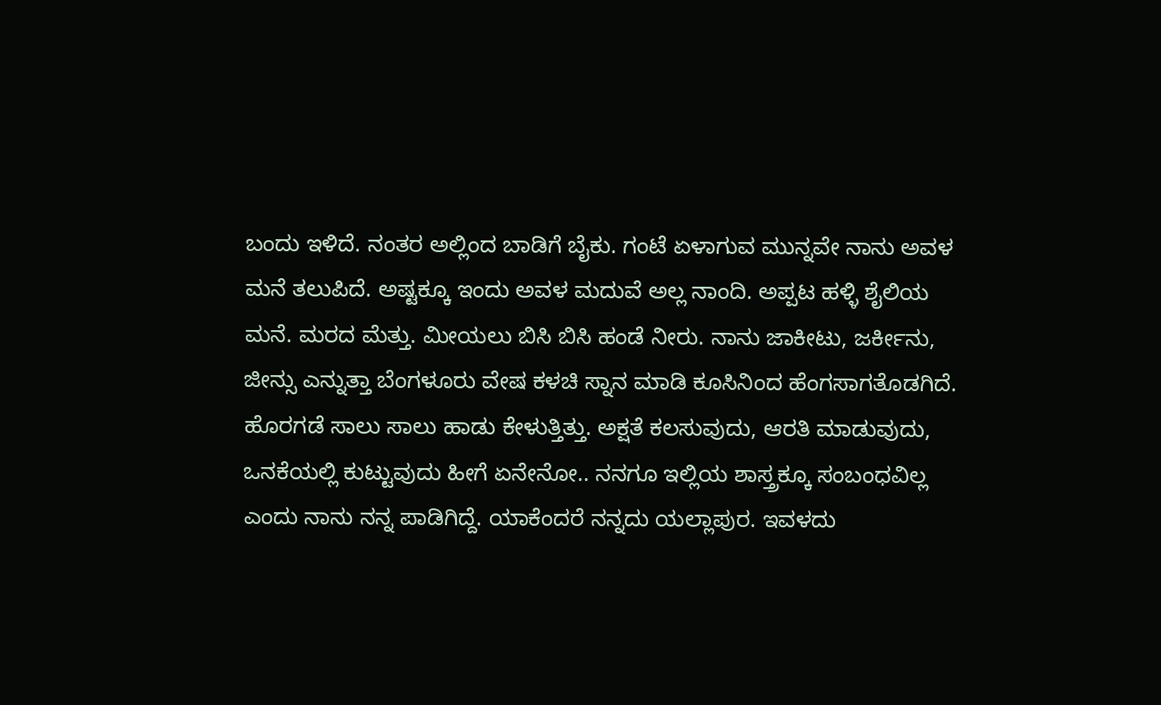ಬಂದು ಇಳಿದೆ. ನಂತರ ಅಲ್ಲಿಂದ ಬಾಡಿಗೆ ಬೈಕು. ಗಂಟೆ ಏಳಾಗುವ ಮುನ್ನವೇ ನಾನು ಅವಳ ಮನೆ ತಲುಪಿದೆ. ಅಷ್ಟಕ್ಕೂ ಇಂದು ಅವಳ ಮದುವೆ ಅಲ್ಲ ನಾಂದಿ. ಅಪ್ಪಟ ಹಳ್ಳಿ ಶೈಲಿಯ ಮನೆ. ಮರದ ಮೆತ್ತು. ಮೀಯಲು ಬಿಸಿ ಬಿಸಿ ಹಂಡೆ ನೀರು. ನಾನು ಜಾಕೀಟು, ಜರ್ಕೀನು, ಜೀನ್ಸು ಎನ್ನುತ್ತಾ ಬೆಂಗಳೂರು ವೇಷ ಕಳಚಿ ಸ್ನಾನ ಮಾಡಿ ಕೂಸಿನಿಂದ ಹೆಂಗಸಾಗತೊಡಗಿದೆ. ಹೊರಗಡೆ ಸಾಲು ಸಾಲು ಹಾಡು ಕೇಳುತ್ತಿತ್ತು. ಅಕ್ಷತೆ ಕಲಸುವುದು, ಆರತಿ ಮಾಡುವುದು, ಒನಕೆಯಲ್ಲಿ ಕುಟ್ಟುವುದು ಹೀಗೆ ಏನೇನೋ.. ನನಗೂ ಇಲ್ಲಿಯ ಶಾಸ್ತ್ರಕ್ಕೂ ಸಂಬಂಧವಿಲ್ಲ ಎಂದು ನಾನು ನನ್ನ ಪಾಡಿಗಿದ್ದೆ. ಯಾಕೆಂದರೆ ನನ್ನದು ಯಲ್ಲಾಪುರ. ಇವಳದು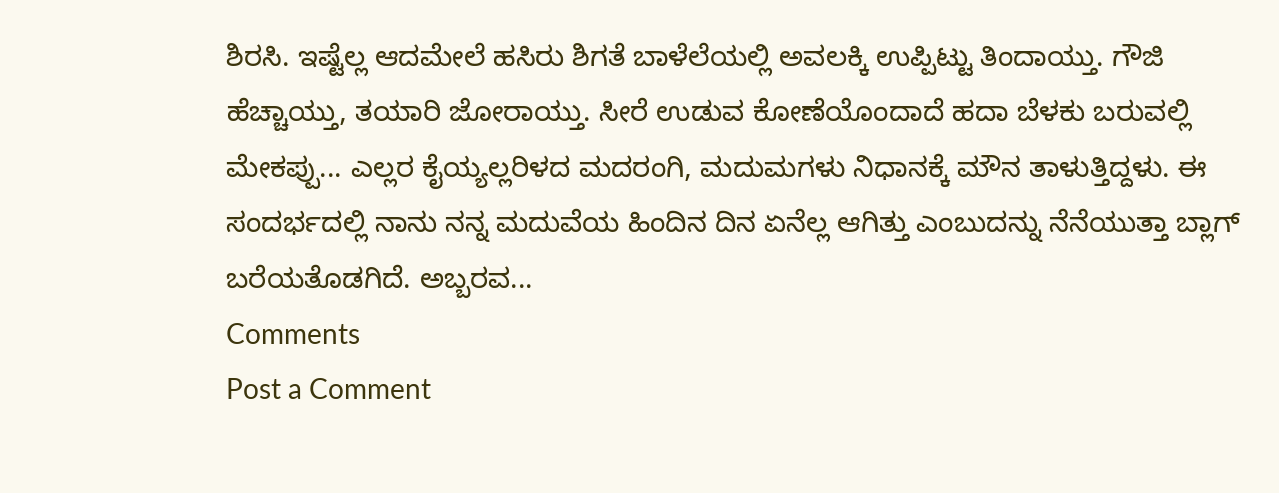ಶಿರಸಿ. ಇಷ್ಟೆಲ್ಲ ಆದಮೇಲೆ ಹಸಿರು ಶಿಗತೆ ಬಾಳೆಲೆಯಲ್ಲಿ ಅವಲಕ್ಕಿ ಉಪ್ಪಿಟ್ಟು ತಿಂದಾಯ್ತು. ಗೌಜಿ ಹೆಚ್ಚಾಯ್ತು, ತಯಾರಿ ಜೋರಾಯ್ತು. ಸೀರೆ ಉಡುವ ಕೋಣೆಯೊಂದಾದೆ ಹದಾ ಬೆಳಕು ಬರುವಲ್ಲಿ ಮೇಕಪ್ಪು... ಎಲ್ಲರ ಕೈಯ್ಯಲ್ಲರಿಳದ ಮದರಂಗಿ, ಮದುಮಗಳು ನಿಧಾನಕ್ಕೆ ಮೌನ ತಾಳುತ್ತಿದ್ದಳು. ಈ ಸಂದರ್ಭದಲ್ಲಿ ನಾನು ನನ್ನ ಮದುವೆಯ ಹಿಂದಿನ ದಿನ ಏನೆಲ್ಲ ಆಗಿತ್ತು ಎಂಬುದನ್ನು ನೆನೆಯುತ್ತಾ ಬ್ಲಾಗ್ ಬರೆಯತೊಡಗಿದೆ. ಅಬ್ಬರವ...
Comments
Post a Comment